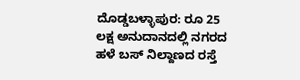ದೊಡ್ಡಬಳ್ಳಾಪುರ: ರೂ 25 ಲಕ್ಷ ಅನುದಾನದಲ್ಲಿ ನಗರದ ಹಳೆ ಬಸ್ ನಿಲ್ದಾಣದ ರಸ್ತೆ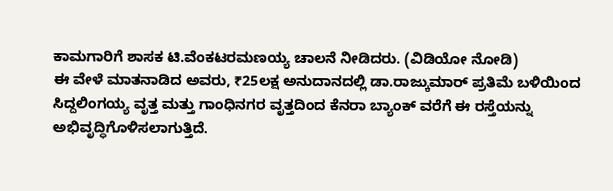ಕಾಮಗಾರಿಗೆ ಶಾಸಕ ಟಿ.ವೆಂಕಟರಮಣಯ್ಯ ಚಾಲನೆ ನೀಡಿದರು. (ವಿಡಿಯೋ ನೋಡಿ)
ಈ ವೇಳೆ ಮಾತನಾಡಿದ ಅವರು, ₹25ಲಕ್ಷ ಅನುದಾನದಲ್ಲಿ ಡಾ.ರಾಜ್ಕುಮಾರ್ ಪ್ರತಿಮೆ ಬಳಿಯಿಂದ ಸಿದ್ದಲಿಂಗಯ್ಯ ವೃತ್ತ ಮತ್ತು ಗಾಂಧಿನಗರ ವೃತ್ತದಿಂದ ಕೆನರಾ ಬ್ಯಾಂಕ್ ವರೆಗೆ ಈ ರಸ್ತೆಯನ್ನು ಅಭಿವೃದ್ಧಿಗೊಳಿಸಲಾಗುತ್ತಿದೆ.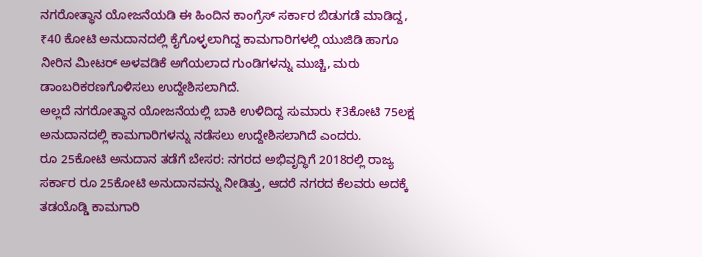ನಗರೋತ್ಥಾನ ಯೋಜನೆಯಡಿ ಈ ಹಿಂದಿನ ಕಾಂಗ್ರೆಸ್ ಸರ್ಕಾರ ಬಿಡುಗಡೆ ಮಾಡಿದ್ದ, ₹40 ಕೋಟಿ ಅನುದಾನದಲ್ಲಿ ಕೈಗೊಳ್ಳಲಾಗಿದ್ದ ಕಾಮಗಾರಿಗಳಲ್ಲಿ ಯುಜಿಡಿ ಹಾಗೂ ನೀರಿನ ಮೀಟರ್ ಅಳವಡಿಕೆ ಅಗೆಯಲಾದ ಗುಂಡಿಗಳನ್ನು ಮುಚ್ಚಿ, ಮರು ಡಾಂಬರಿಕರಣಗೊಳಿಸಲು ಉದ್ದೇಶಿಸಲಾಗಿದೆ.
ಅಲ್ಲದೆ ನಗರೋತ್ಥಾನ ಯೋಜನೆಯಲ್ಲಿ ಬಾಕಿ ಉಳಿದಿದ್ದ ಸುಮಾರು ₹3ಕೋಟಿ 75ಲಕ್ಷ ಅನುದಾನದಲ್ಲಿ ಕಾಮಗಾರಿಗಳನ್ನು ನಡೆಸಲು ಉದ್ದೇಶಿಸಲಾಗಿದೆ ಎಂದರು.
ರೂ 25ಕೋಟಿ ಅನುದಾನ ತಡೆಗೆ ಬೇಸರ: ನಗರದ ಅಭಿವೃದ್ಧಿಗೆ 2018ರಲ್ಲಿ ರಾಜ್ಯ ಸರ್ಕಾರ ರೂ 25ಕೋಟಿ ಅನುದಾನವನ್ನು ನೀಡಿತ್ತು, ಆದರೆ ನಗರದ ಕೆಲವರು ಅದಕ್ಕೆ ತಡಯೊಡ್ಡಿ ಕಾಮಗಾರಿ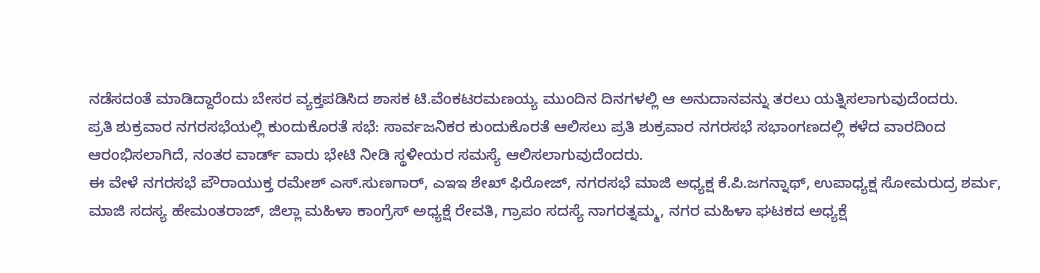ನಡೆಸದಂತೆ ಮಾಡಿದ್ದಾರೆಂದು ಬೇಸರ ವ್ಯಕ್ತಪಡಿಸಿದ ಶಾಸಕ ಟಿ.ವೆಂಕಟರಮಣಯ್ಯ ಮುಂದಿನ ದಿನಗಳಲ್ಲಿ ಆ ಅನುದಾನವನ್ನು ತರಲು ಯತ್ನಿಸಲಾಗುವುದೆಂದರು.
ಪ್ರತಿ ಶುಕ್ರವಾರ ನಗರಸಭೆಯಲ್ಲಿ ಕುಂದುಕೊರತೆ ಸಭೆ: ಸಾರ್ವಜನಿಕರ ಕುಂದುಕೊರತೆ ಆಲಿಸಲು ಪ್ರತಿ ಶುಕ್ರವಾರ ನಗರಸಭೆ ಸಭಾಂಗಣದಲ್ಲಿ ಕಳೆದ ವಾರದಿಂದ ಆರಂಭಿಸಲಾಗಿದೆ, ನಂತರ ವಾರ್ಡ್ ವಾರು ಭೇಟಿ ನೀಡಿ ಸ್ಥಳೀಯರ ಸಮಸ್ಯೆ ಆಲಿಸಲಾಗುವುದೆಂದರು.
ಈ ವೇಳೆ ನಗರಸಭೆ ಪೌರಾಯುಕ್ತ ರಮೇಶ್ ಎಸ್.ಸುಣಗಾರ್, ಎಇಇ ಶೇಖ್ ಫಿರೋಜ್, ನಗರಸಭೆ ಮಾಜಿ ಅಧ್ಯಕ್ಷ ಕೆ.ಪಿ.ಜಗನ್ನಾಥ್, ಉಪಾಧ್ಯಕ್ಷ ಸೋಮರುದ್ರ ಶರ್ಮ, ಮಾಜಿ ಸದಸ್ಯ ಹೇಮಂತರಾಜ್, ಜಿಲ್ಲಾ ಮಹಿಳಾ ಕಾಂಗ್ರೆಸ್ ಅಧ್ಯಕ್ಷೆ ರೇವತಿ, ಗ್ರಾಪಂ ಸದಸ್ಯೆ ನಾಗರತ್ನಮ್ಮ, ನಗರ ಮಹಿಳಾ ಘಟಕದ ಅಧ್ಯಕ್ಷೆ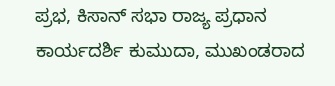ಪ್ರಭ, ಕಿಸಾನ್ ಸಭಾ ರಾಜ್ಯ ಪ್ರಧಾನ ಕಾರ್ಯದರ್ಶಿ ಕುಮುದಾ, ಮುಖಂಡರಾದ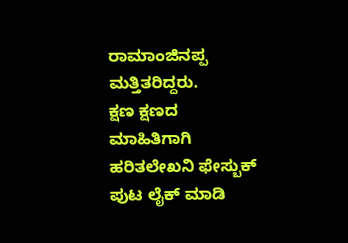ರಾಮಾಂಜಿನಪ್ಪ ಮತ್ತಿತರಿದ್ದರು.
ಕ್ಷಣ ಕ್ಷಣದ ಮಾಹಿತಿಗಾಗಿ ಹರಿತಲೇಖನಿ ಫೇಸ್ಬುಕ್ ಪುಟ ಲೈಕ್ ಮಾಡಿ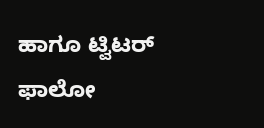ಹಾಗೂ ಟ್ವಿಟರ್ ಫಾಲೋ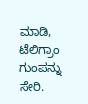ಮಾಡಿ, ಟೆಲಿಗ್ರಾಂ ಗುಂಪನ್ನು ಸೇರಿ.